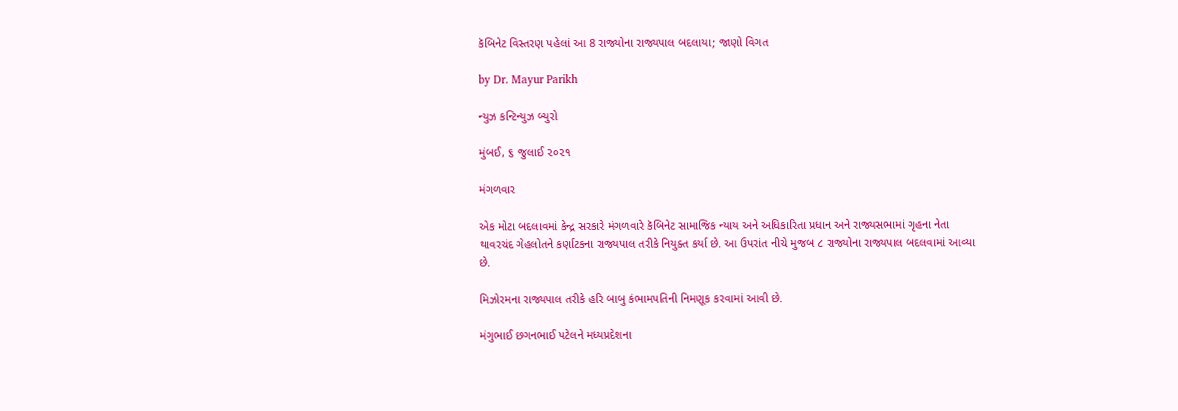કૅબિનેટ વિસ્તરણ પહેલાં આ 8 રાજ્યોના રાજ્યપાલ બદલાયા; જાણો વિગત

by Dr. Mayur Parikh

ન્યુઝ કન્ટિન્યુઝ બ્યુરો

મુંબઈ, ૬ જુલાઈ ૨૦૨૧

મંગળવાર

એક મોટા બદલાવમાં કેન્દ્ર સરકારે મંગળવારે કૅબિનેટ સામાજિક ન્યાય અને અધિકારિતા પ્રધાન અને રાજ્યસભામાં ગૃહના નેતા થાવરચંદ ગેહલોતને કર્ણાટકના રાજ્યપાલ તરીકે નિયુક્ત કર્યા છે. આ ઉપરાંત નીચે મુજબ ૮ રાજ્યોના રાજ્યપાલ બદલવામાં આવ્યા છે.

મિઝોરમના રાજ્યપાલ તરીકે હરિ બાબુ કંભામપતિની નિમણૂક કરવામાં આવી છે.

મંગુભાઈ છગનભાઈ પટેલને મધ્યપ્રદેશના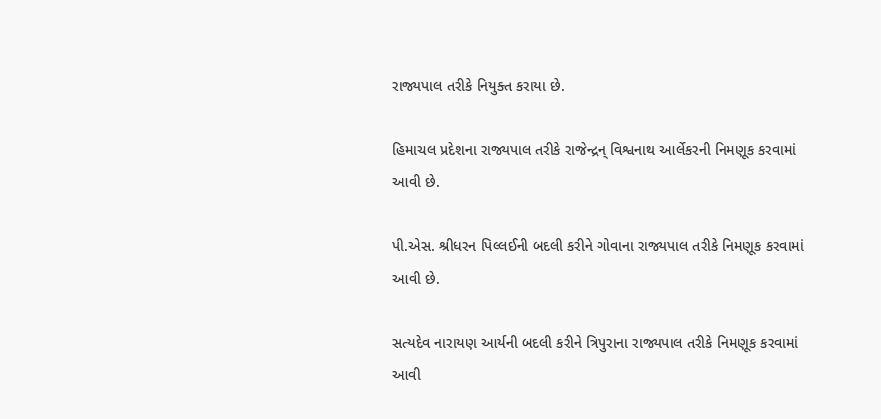રાજ્યપાલ તરીકે નિયુક્ત કરાયા છે.

હિમાચલ પ્રદેશના રાજ્યપાલ તરીકે રાજેન્દ્રન્ વિશ્વનાથ આર્લેકરની નિમણૂક કરવામાં આવી છે.

પી.એસ. શ્રીધરન પિલ્લઈની બદલી કરીને ગોવાના રાજ્યપાલ તરીકે નિમણૂક કરવામાં આવી છે.

સત્યદેવ નારાયણ આર્યની બદલી કરીને ત્રિપુરાના રાજ્યપાલ તરીકે નિમણૂક કરવામાં આવી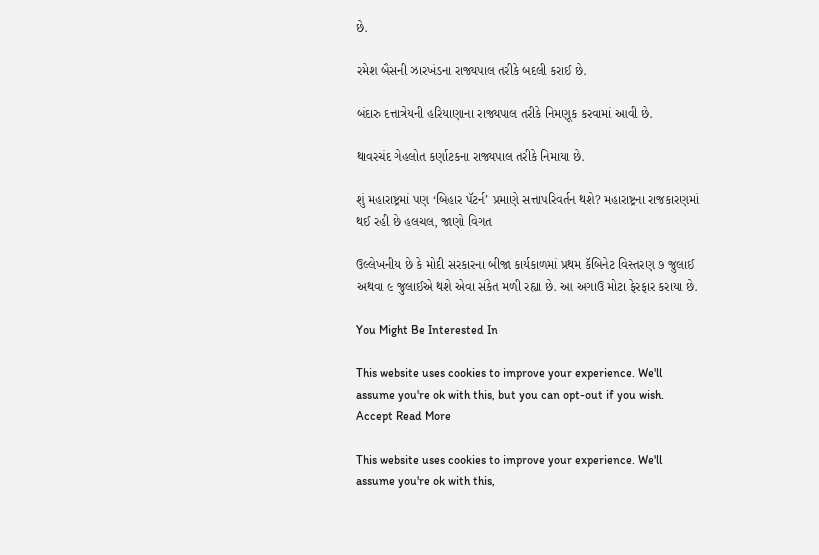છે.

રમેશ બૈસની ઝારખંડના રાજ્યપાલ તરીકે બદલી કરાઈ છે.

બંદારુ દત્તાત્રેયની હરિયાણાના રાજ્યપાલ તરીકે નિમણૂક કરવામાં આવી છે.

થાવરચંદ ગેહલોત કર્ણાટકના રાજ્યપાલ તરીકે નિમાયા છે.

શું મહારાષ્ટ્રમાં પણ ‘બિહાર પૅટર્ન’ પ્રમાણે સત્તાપરિવર્તન થશે? મહારાષ્ટ્રના રાજકારણમાં થઈ રહી છે હલચલ, જાણો વિગત

ઉલ્લેખનીય છે કે મોદી સરકારના બીજા કાર્યકાળમાં પ્રથમ કૅબિનેટ વિસ્તરણ ૭ જુલાઈ અથવા ૯ જુલાઈએ થશે એવા સંકેત મળી રહ્યા છે. આ અગાઉ મોટા ફેરફાર કરાયા છે.

You Might Be Interested In

This website uses cookies to improve your experience. We'll assume you're ok with this, but you can opt-out if you wish. Accept Read More

This website uses cookies to improve your experience. We'll assume you're ok with this,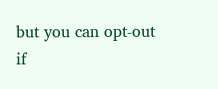but you can opt-out if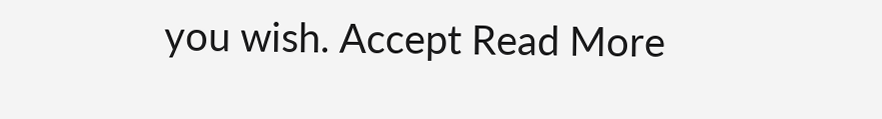you wish. Accept Read More